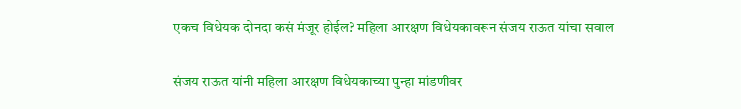एकच विधेयक दोनदा कसं मंजूर होईल? महिला आरक्षण विधेयकावरून संजय राऊत यांचा सवाल

संजय राऊत यांनी महिला आरक्षण विधेयकाच्या पुन्हा मांडणीवर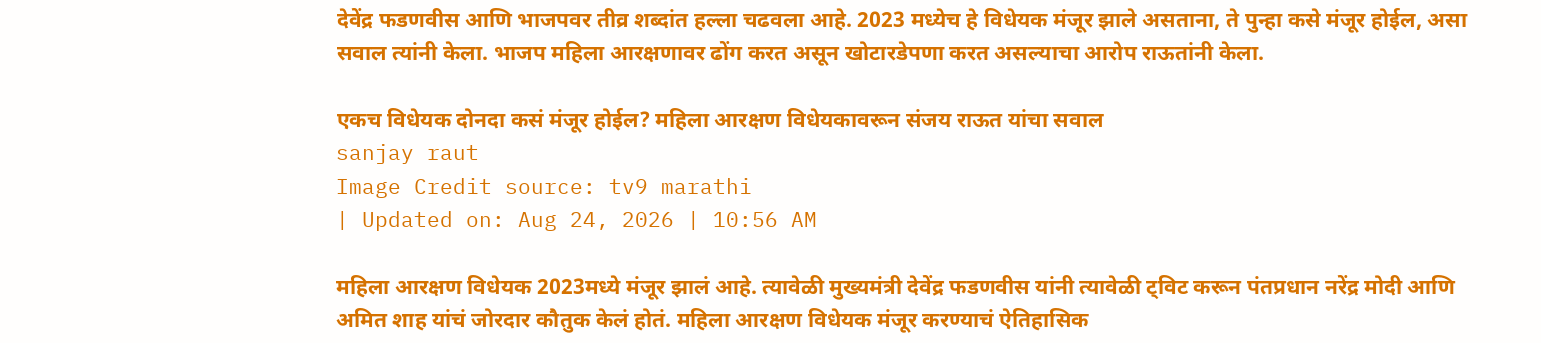देवेंद्र फडणवीस आणि भाजपवर तीव्र शब्दांत हल्ला चढवला आहे. 2023 मध्येच हे विधेयक मंजूर झाले असताना, ते पुन्हा कसे मंजूर होईल, असा सवाल त्यांनी केला. भाजप महिला आरक्षणावर ढोंग करत असून खोटारडेपणा करत असल्याचा आरोप राऊतांनी केला.

एकच विधेयक दोनदा कसं मंजूर होईल? महिला आरक्षण विधेयकावरून संजय राऊत यांचा सवाल
sanjay raut
Image Credit source: tv9 marathi
| Updated on: Aug 24, 2026 | 10:56 AM

महिला आरक्षण विधेयक 2023मध्ये मंजूर झालं आहे. त्यावेळी मुख्यमंत्री देवेंद्र फडणवीस यांनी त्यावेळी ट्विट करून पंतप्रधान नरेंद्र मोदी आणि अमित शाह यांचं जोरदार कौतुक केलं होतं. महिला आरक्षण विधेयक मंजूर करण्याचं ऐतिहासिक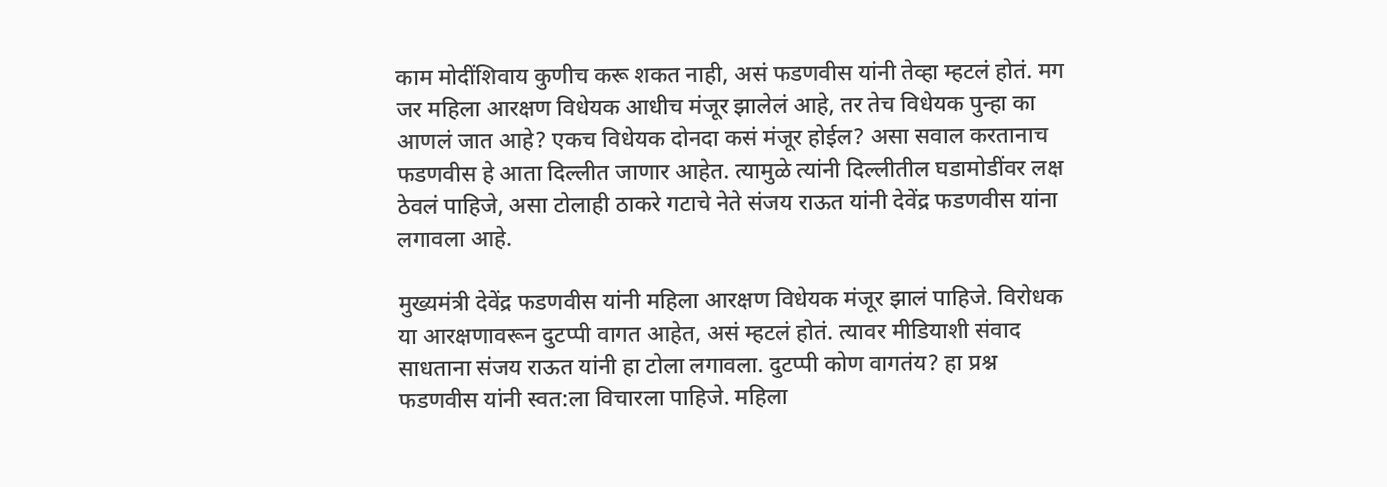काम मोदींशिवाय कुणीच करू शकत नाही, असं फडणवीस यांनी तेव्हा म्हटलं होतं. मग जर महिला आरक्षण विधेयक आधीच मंजूर झालेलं आहे, तर तेच विधेयक पुन्हा का आणलं जात आहे? एकच विधेयक दोनदा कसं मंजूर होईल? असा सवाल करतानाच फडणवीस हे आता दिल्लीत जाणार आहेत. त्यामुळे त्यांनी दिल्लीतील घडामोडींवर लक्ष ठेवलं पाहिजे, असा टोलाही ठाकरे गटाचे नेते संजय राऊत यांनी देवेंद्र फडणवीस यांना लगावला आहे.

मुख्यमंत्री देवेंद्र फडणवीस यांनी महिला आरक्षण विधेयक मंजूर झालं पाहिजे. विरोधक या आरक्षणावरून दुटप्पी वागत आहेत, असं म्हटलं होतं. त्यावर मीडियाशी संवाद साधताना संजय राऊत यांनी हा टोला लगावला. दुटप्पी कोण वागतंय? हा प्रश्न फडणवीस यांनी स्वत:ला विचारला पाहिजे. महिला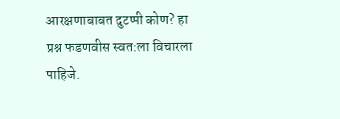आरक्षणाबाबत दुटप्पी कोण? हा प्रश्न फडणवीस स्वत:ला विचारला पाहिजे.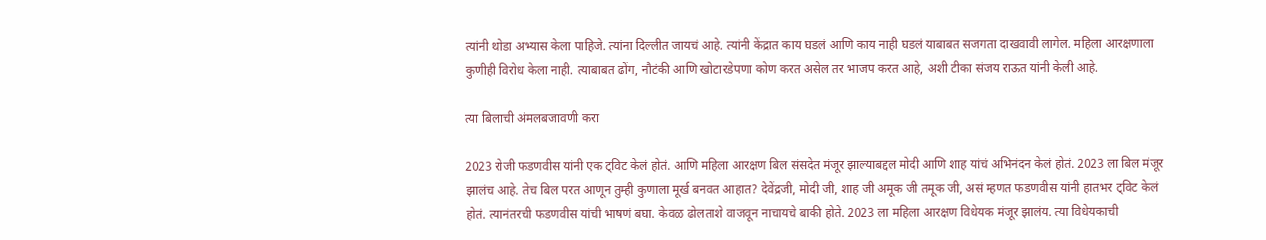त्यांनी थोडा अभ्यास केला पाहिजे. त्यांना दिल्लीत जायचं आहे. त्यांनी केंद्रात काय घडलं आणि काय नाही घडलं याबाबत सजगता दाखवावी लागेल. महिला आरक्षणाला कुणीही विरोध केला नाही. त्याबाबत ढोंग, नौटंकी आणि खोटारडेपणा कोण करत असेल तर भाजप करत आहे, अशी टीका संजय राऊत यांनी केली आहे.

त्या बिलाची अंमलबजावणी करा

2023 रोजी फडणवीस यांनी एक ट्विट केलं होतं. आणि महिला आरक्षण बिल संसदेत मंजूर झाल्याबद्दल मोदी आणि शाह यांचं अभिनंदन केलं होतं. 2023 ला बिल मंजूर झालंच आहे. तेच बिल परत आणून तुम्ही कुणाला मूर्ख बनवत आहात? देवेंद्रजी, मोदी जी, शाह जी अमूक जी तमूक जी, असं म्हणत फडणवीस यांनी हातभर ट्विट केलं होतं. त्यानंतरची फडणवीस यांची भाषणं बघा. केवळ ढोलताशे वाजवून नाचायचे बाकी होते. 2023 ला महिला आरक्षण विधेयक मंजूर झालंय. त्या विधेयकाची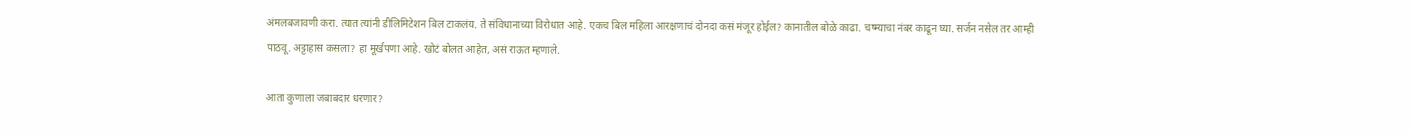अंमलबजावणी करा. त्यात त्यांनी डीलिमिटेशन बिल टाकलंय. ते संविधानाच्या विरोधात आहे. एकच बिल महिला आरक्षणाचं दोनदा कसं मंजूर होईल? कानातील बोळे काढा. चष्म्याचा नंबर काढून घ्या. सर्जन नसेल तर आम्ही पाठवू. अट्टाहास कसला? हा मूर्खपणा आहे. खोटं बोलत आहेत, असं राऊत म्हणाले.

आता कुणाला जबाबदार धरणार?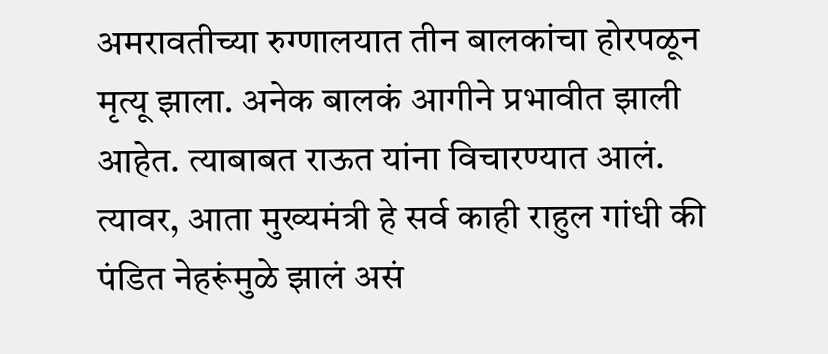अमरावतीच्या रुग्णालयात तीन बालकांचा होरपळून मृत्यू झाला. अनेक बालकं आगीने प्रभावीत झाली आहेत. त्याबाबत राऊत यांना विचारण्यात आलं. त्यावर, आता मुख्यमंत्री हे सर्व काही राहुल गांधी की पंडित नेहरूंमुळे झालं असं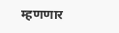म्हणणार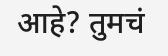आहे? तुमचं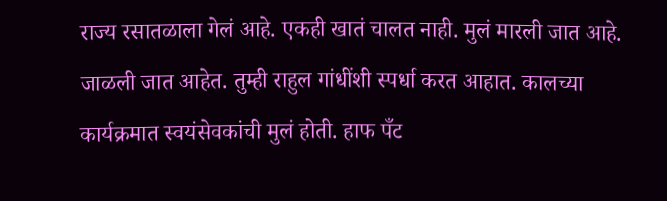राज्य रसातळाला गेलं आहे. एकही खातं चालत नाही. मुलं मारली जात आहे. जाळली जात आहेत. तुम्ही राहुल गांधींशी स्पर्धा करत आहात. कालच्या कार्यक्रमात स्वयंसेवकांची मुलं होती. हाफ पँट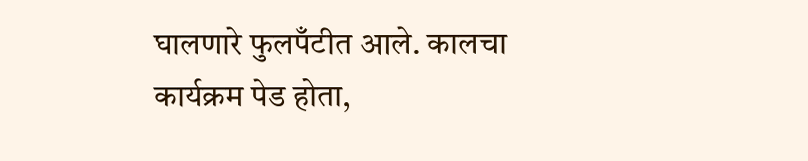घालणारे फुलपँटीत आले. कालचा कार्यक्रम पेड होता,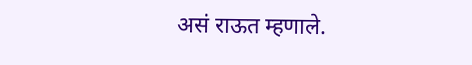असं राऊत म्हणाले.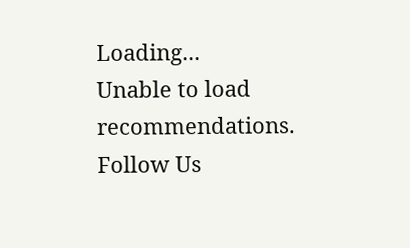Loading...
Unable to load recommendations.
Follow Us